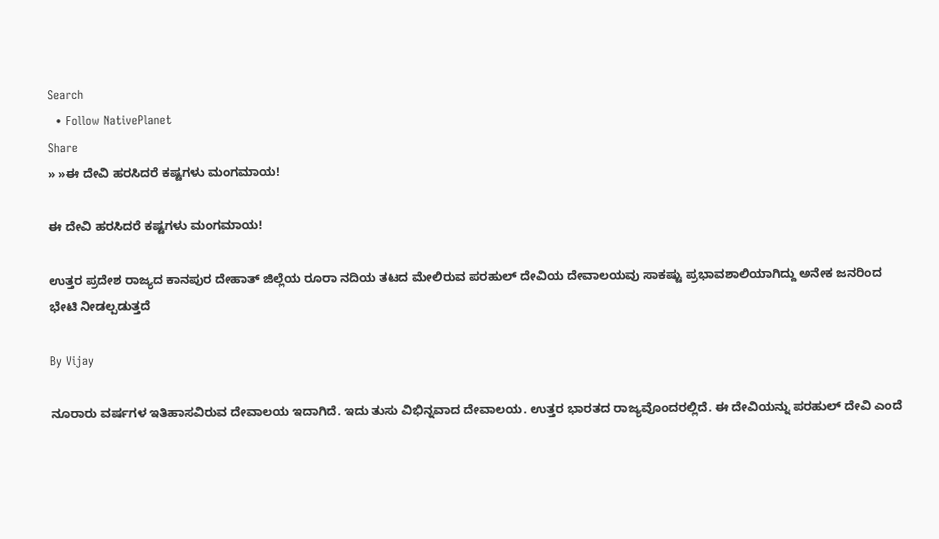Search
  • Follow NativePlanet
Share
» »ಈ ದೇವಿ ಹರಸಿದರೆ ಕಷ್ಟಗಳು ಮಂಗಮಾಯ!

ಈ ದೇವಿ ಹರಸಿದರೆ ಕಷ್ಟಗಳು ಮಂಗಮಾಯ!

ಉತ್ತರ ಪ್ರದೇಶ ರಾಜ್ಯದ ಕಾನಪುರ ದೇಹಾತ್ ಜಿಲ್ಲೆಯ ರೂರಾ ನದಿಯ ತಟದ ಮೇಲಿರುವ ಪರಹುಲ್ ದೇವಿಯ ದೇವಾಲಯವು ಸಾಕಷ್ಟು ಪ್ರಭಾವಶಾಲಿಯಾಗಿದ್ದು ಅನೇಕ ಜನರಿಂದ ಭೇಟಿ ನೀಡಲ್ಪಡುತ್ತದೆ

By Vijay

ನೂರಾರು ವರ್ಷಗಳ ಇತಿಹಾಸವಿರುವ ದೇವಾಲಯ ಇದಾಗಿದೆ. ಇದು ತುಸು ವಿಭಿನ್ನವಾದ ದೇವಾಲಯ. ಉತ್ತರ ಭಾರತದ ರಾಜ್ಯವೊಂದರಲ್ಲಿದೆ. ಈ ದೇವಿಯನ್ನು ಪರಹುಲ್ ದೇವಿ ಎಂದೆ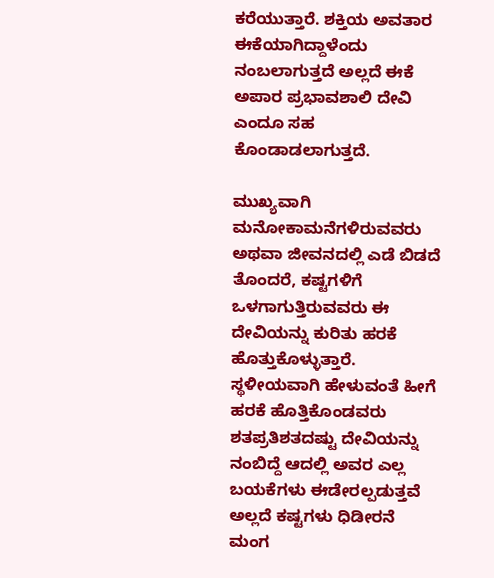ಕರೆಯುತ್ತಾರೆ. ಶಕ್ತಿಯ ಅವತಾರ ಈಕೆಯಾಗಿದ್ದಾಳೆಂದು ನಂಬಲಾಗುತ್ತದೆ ಅಲ್ಲದೆ ಈಕೆ ಅಪಾರ ಪ್ರಭಾವಶಾಲಿ ದೇವಿ ಎಂದೂ ಸಹ ಕೊಂಡಾಡಲಾಗುತ್ತದೆ.

ಮುಖ್ಯವಾಗಿ ಮನೋಕಾಮನೆಗಳಿರುವವರು ಅಥವಾ ಜೀವನದಲ್ಲಿ ಎಡೆ ಬಿಡದೆ ತೊಂದರೆ, ಕಷ್ಟಗಳಿಗೆ ಒಳಗಾಗುತ್ತಿರುವವರು ಈ ದೇವಿಯನ್ನು ಕುರಿತು ಹರಕೆ ಹೊತ್ತುಕೊಳ್ಳುತ್ತಾರೆ. ಸ್ಥಳೀಯವಾಗಿ ಹೇಳುವಂತೆ ಹೀಗೆ ಹರಕೆ ಹೊತ್ತಿಕೊಂಡವರು ಶತಪ್ರತಿಶತದಷ್ಟು ದೇವಿಯನ್ನು ನಂಬಿದ್ದೆ ಆದಲ್ಲಿ ಅವರ ಎಲ್ಲ ಬಯಕೆಗಳು ಈಡೇರಲ್ಪಡುತ್ತವೆ ಅಲ್ಲದೆ ಕಷ್ಟಗಳು ಧಿಡೀರನೆ ಮಂಗ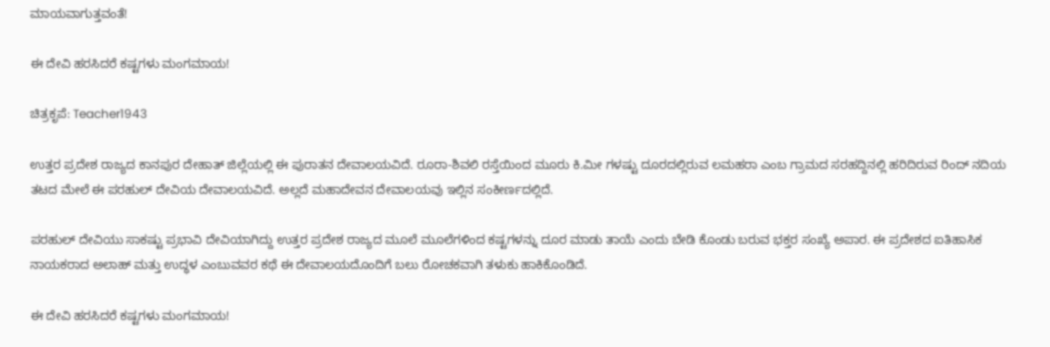ಮಾಯವಾಗುತ್ತವಂತೆ!

ಈ ದೇವಿ ಹರಸಿದರೆ ಕಷ್ಟಗಳು ಮಂಗಮಾಯ!

ಚಿತ್ರಕೃಪೆ: Teacher1943

ಉತ್ತರ ಪ್ರದೇಶ ರಾಜ್ಯದ ಕಾನಪುರ ದೇಹಾತ್ ಜಿಲ್ಲೆಯಲ್ಲಿ ಈ ಪುರಾತನ ದೇವಾಲಯವಿದೆ. ರೂರಾ-ಶಿವಲಿ ರಸ್ತೆಯಿಂದ ಮೂರು ಕಿ.ಮೀ ಗಳಷ್ಟು ದೂರದಲ್ಲಿರುವ ಲಮಹರಾ ಎಂಬ ಗ್ರಾಮದ ಸರಹದ್ದಿನಲ್ಲಿ ಹರಿದಿರುವ ರಿಂದ್ ನದಿಯ ತಟದ ಮೇಲೆ ಈ ಪರಹುಲ್ ದೇವಿಯ ದೇವಾಲಯವಿದೆ. ಅಲ್ಲದೆ ಮಹಾದೇವನ ದೇವಾಲಯವು ಇಲ್ಲಿನ ಸಂಕೀರ್ಣದಲ್ಲಿದೆ.

ಪರಹುಲ್ ದೇವಿಯು ಸಾಕಷ್ಟು ಪ್ರಭಾವಿ ದೇವಿಯಾಗಿದ್ದು ಉತ್ತರ ಪ್ರದೇಶ ರಾಜ್ಯದ ಮೂಲೆ ಮೂಲೆಗಳಿಂದ ಕಷ್ಟಗಳನ್ನು ದೂರ ಮಾಡು ತಾಯೆ ಎಂದು ಬೇಡಿ ಕೊಂಡು ಬರುವ ಭಕ್ತರ ಸಂಖ್ಯೆ ಅಪಾರ. ಈ ಪ್ರದೇಶದ ಐತಿಹಾಸಿಕ ನಾಯಕರಾದ ಅಲಾಹ್ ಮತ್ತು ಉದ್ಧಳ ಎಂಬುವವರ ಕಥೆ ಈ ದೇವಾಲಯದೊಂದಿಗೆ ಬಲು ರೋಚಕವಾಗಿ ತಳುಕು ಹಾಕಿಕೊಂಡಿದೆ.

ಈ ದೇವಿ ಹರಸಿದರೆ ಕಷ್ಟಗಳು ಮಂಗಮಾಯ!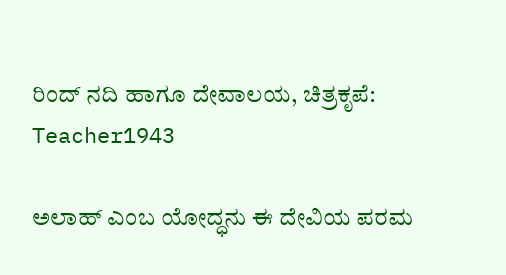ರಿಂದ್ ನದಿ ಹಾಗೂ ದೇವಾಲಯ, ಚಿತ್ರಕೃಪೆ: Teacher1943

ಅಲಾಹ್ ಎಂಬ ಯೋದ್ಧನು ಈ ದೇವಿಯ ಪರಮ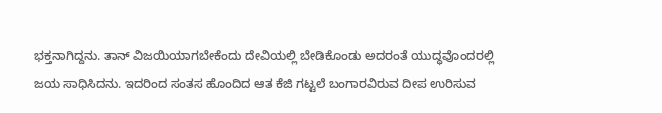ಭಕ್ತನಾಗಿದ್ದನು. ತಾನ್ ವಿಜಯಿಯಾಗಬೇಕೆಂದು ದೇವಿಯಲ್ಲಿ ಬೇಡಿಕೊಂಡು ಅದರಂತೆ ಯುದ್ಧವೊಂದರಲ್ಲಿ ಜಯ ಸಾಧಿಸಿದನು. ಇದರಿಂದ ಸಂತಸ ಹೊಂದಿದ ಆತ ಕೆಜಿ ಗಟ್ಟಲೆ ಬಂಗಾರವಿರುವ ದೀಪ ಉರಿಸುವ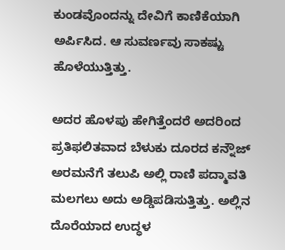ಕುಂಡವೊಂದನ್ನು ದೇವಿಗೆ ಕಾಣಿಕೆಯಾಗಿ ಅರ್ಪಿಸಿದ. ಆ ಸುವರ್ಣವು ಸಾಕಷ್ಟು ಹೊಳೆಯುತ್ತಿತ್ತು.

ಅದರ ಹೊಳಪು ಹೇಗಿತ್ತೆಂದರೆ ಅದರಿಂದ ಪ್ರತಿಫಲಿತವಾದ ಬೆಳುಕು ದೂರದ ಕನ್ನೌಜ್ ಅರಮನೆಗೆ ತಲುಪಿ ಅಲ್ಲಿ ರಾಣಿ ಪದ್ಮಾವತಿ ಮಲಗಲು ಅದು ಅಡ್ಡಿಪಡಿಸುತ್ತಿತ್ತು. ಅಲ್ಲಿನ ದೊರೆಯಾದ ಉದ್ಧಳ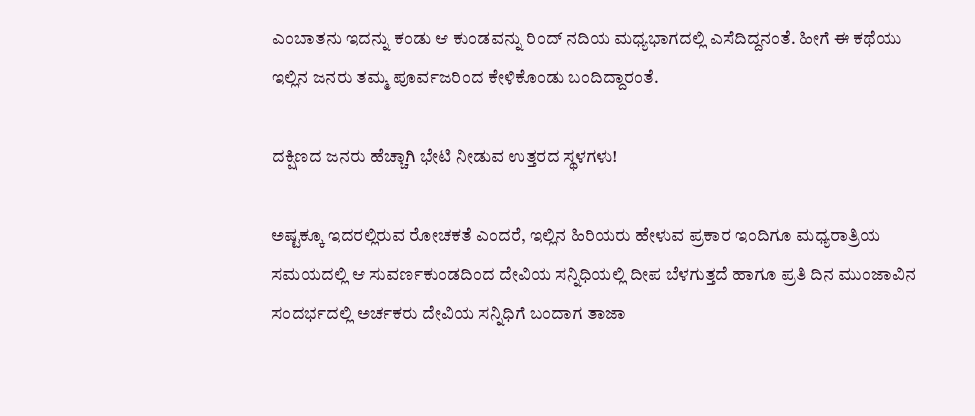ಎಂಬಾತನು ಇದನ್ನು ಕಂಡು ಆ ಕುಂಡವನ್ನು ರಿಂದ್ ನದಿಯ ಮಧ್ಯಭಾಗದಲ್ಲಿ ಎಸೆದಿದ್ದನಂತೆ. ಹೀಗೆ ಈ ಕಥೆಯು ಇಲ್ಲಿನ ಜನರು ತಮ್ಮ ಪೂರ್ವಜರಿಂದ ಕೇಳಿಕೊಂಡು ಬಂದಿದ್ದಾರಂತೆ.

ದಕ್ಷಿಣದ ಜನರು ಹೆಚ್ಚಾಗಿ ಭೇಟಿ ನೀಡುವ ಉತ್ತರದ ಸ್ಥಳಗಳು!

ಅಷ್ಟಕ್ಕೂ ಇದರಲ್ಲಿರುವ ರೋಚಕತೆ ಎಂದರೆ, ಇಲ್ಲಿನ ಹಿರಿಯರು ಹೇಳುವ ಪ್ರಕಾರ ಇಂದಿಗೂ ಮಧ್ಯರಾತ್ರಿಯ ಸಮಯದಲ್ಲಿ ಆ ಸುವರ್ಣಕುಂಡದಿಂದ ದೇವಿಯ ಸನ್ನಿಧಿಯಲ್ಲಿ ದೀಪ ಬೆಳಗುತ್ತದೆ ಹಾಗೂ ಪ್ರತಿ ದಿನ ಮುಂಜಾವಿನ ಸಂದರ್ಭದಲ್ಲಿ ಅರ್ಚಕರು ದೇವಿಯ ಸನ್ನಿಧಿಗೆ ಬಂದಾಗ ತಾಜಾ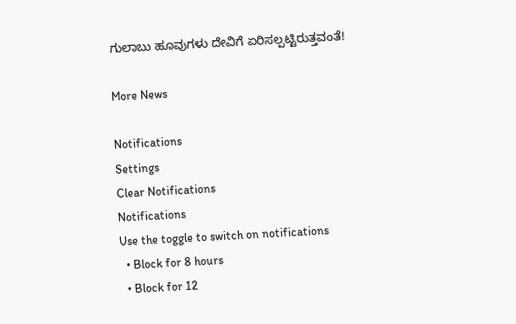ಗುಲಾಬು ಹೂವುಗಳು ದೇವಿಗೆ ಏರಿಸಲ್ಪಟ್ಟಿರುತ್ತವಂತೆ!

More News

Notifications
Settings
Clear Notifications
Notifications
Use the toggle to switch on notifications
  • Block for 8 hours
  • Block for 12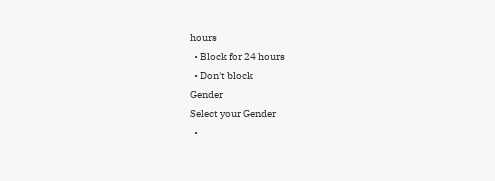hours
  • Block for 24 hours
  • Don't block
Gender
Select your Gender
  •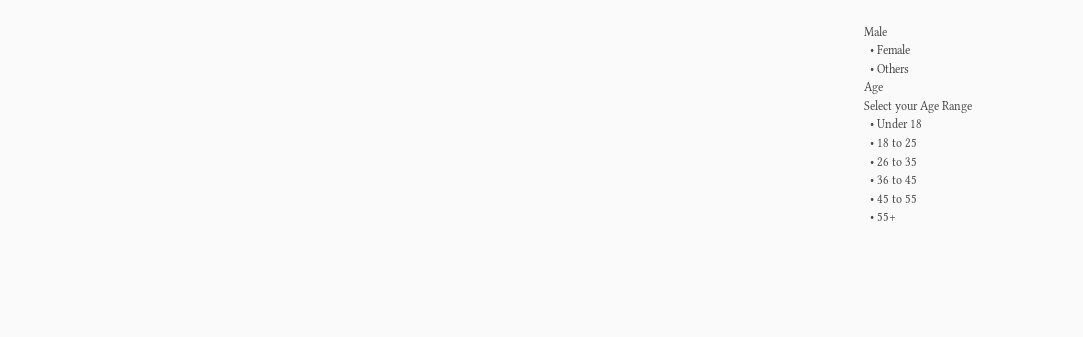Male
  • Female
  • Others
Age
Select your Age Range
  • Under 18
  • 18 to 25
  • 26 to 35
  • 36 to 45
  • 45 to 55
  • 55+